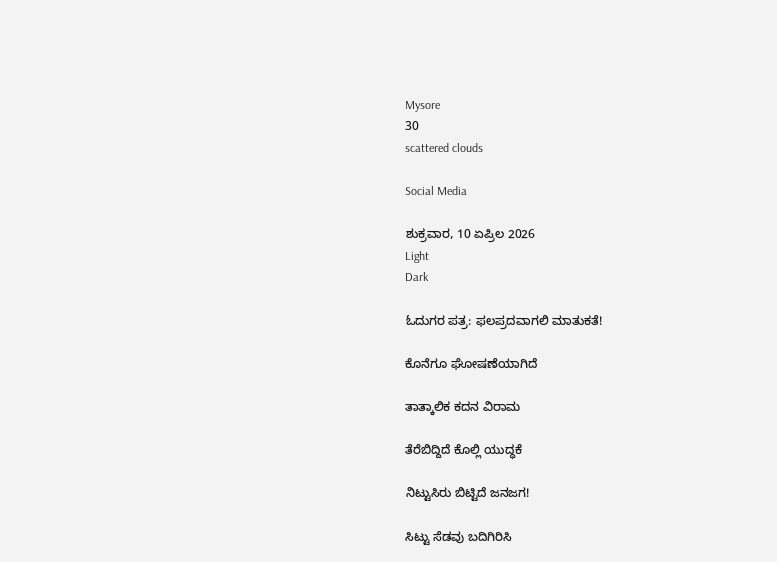Mysore
30
scattered clouds

Social Media

ಶುಕ್ರವಾರ, 10 ಏಪ್ರಿಲ 2026
Light
Dark

ಓದುಗರ ಪತ್ರ: ಫಲಪ್ರದವಾಗಲಿ ಮಾತುಕತೆ!

ಕೊನೆಗೂ ಘೋಷಣೆಯಾಗಿದೆ

ತಾತ್ಕಾಲಿಕ ಕದನ ವಿರಾಮ

ತೆರೆಬಿದ್ದಿದೆ ಕೊಲ್ಲಿ ಯುದ್ಧಕೆ

ನಿಟ್ಟುಸಿರು ಬಿಟ್ಟಿದೆ ಜನಜಗ!

ಸಿಟ್ಟು ಸೆಡವು ಬದಿಗಿರಿಸಿ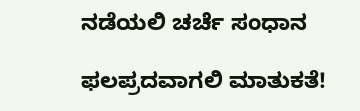ನಡೆಯಲಿ ಚರ್ಚೆ ಸಂಧಾನ

ಫಲಪ್ರದವಾಗಲಿ ಮಾತುಕತೆ!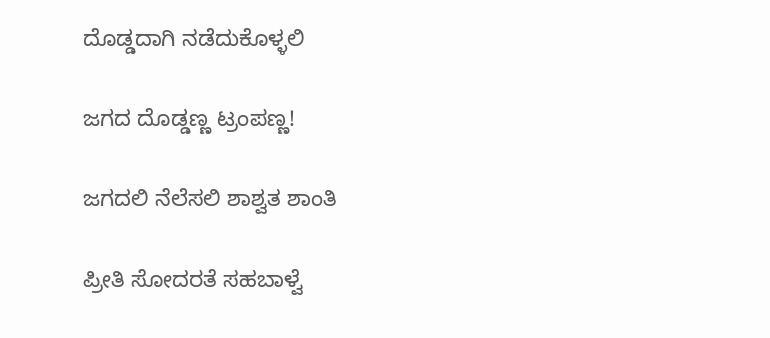ದೊಡ್ಡದಾಗಿ ನಡೆದುಕೊಳ್ಳಲಿ

ಜಗದ ದೊಡ್ಡಣ್ಣ ಟ್ರಂಪಣ್ಣ!

ಜಗದಲಿ ನೆಲೆಸಲಿ ಶಾಶ್ವತ ಶಾಂತಿ

ಪ್ರೀತಿ ಸೋದರತೆ ಸಹಬಾಳ್ವೆ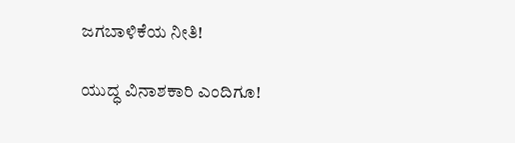ಜಗಬಾಳಿಕೆಯ ನೀತಿ!

ಯುದ್ಧ ವಿನಾಶಕಾರಿ ಎಂದಿಗೂ!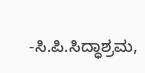-ಸಿ.ಪಿ.ಸಿದ್ಧಾಶ್ರಮ,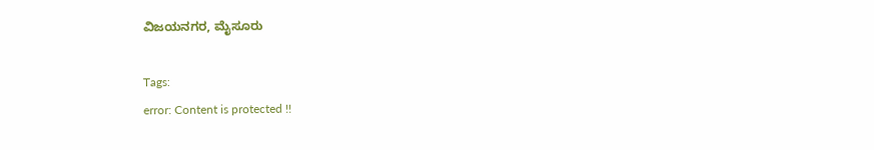ವಿಜಯನಗರ, ಮೈಸೂರು

Tags:
error: Content is protected !!